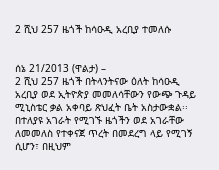2 ሺህ 257 ዜጎች ከሳዑዲ አረቢያ ተመለሱ


ሰኔ 21/2013 (ዋልታ) –
2 ሺህ 257 ዜጎች በትላንትናው ዕለት ከሳዑዲ አረቢያ ወደ ኢትዮጵያ መመለሳቸውን የውጭ ጉዳይ ሚኒስቴር ቃል አቀባይ ጽህፈት ቤት አስታውቋል፡፡
በተለያዩ አገራት የሚገኙ ዜጎችን ወደ አገራቸው ለመመለስ የተቀናጀ ጥረት በመደረግ ላይ የሚገኝ ሲሆን፣ በዚህም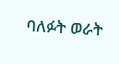ባለፉት ወራት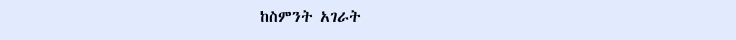ከስምንት አገራት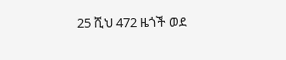25 ሺህ 472 ዜጎች ወደ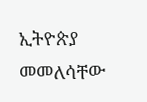ኢትዮጵያ መመለሳቸው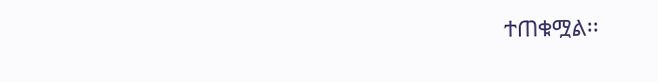ተጠቁሟል፡፡